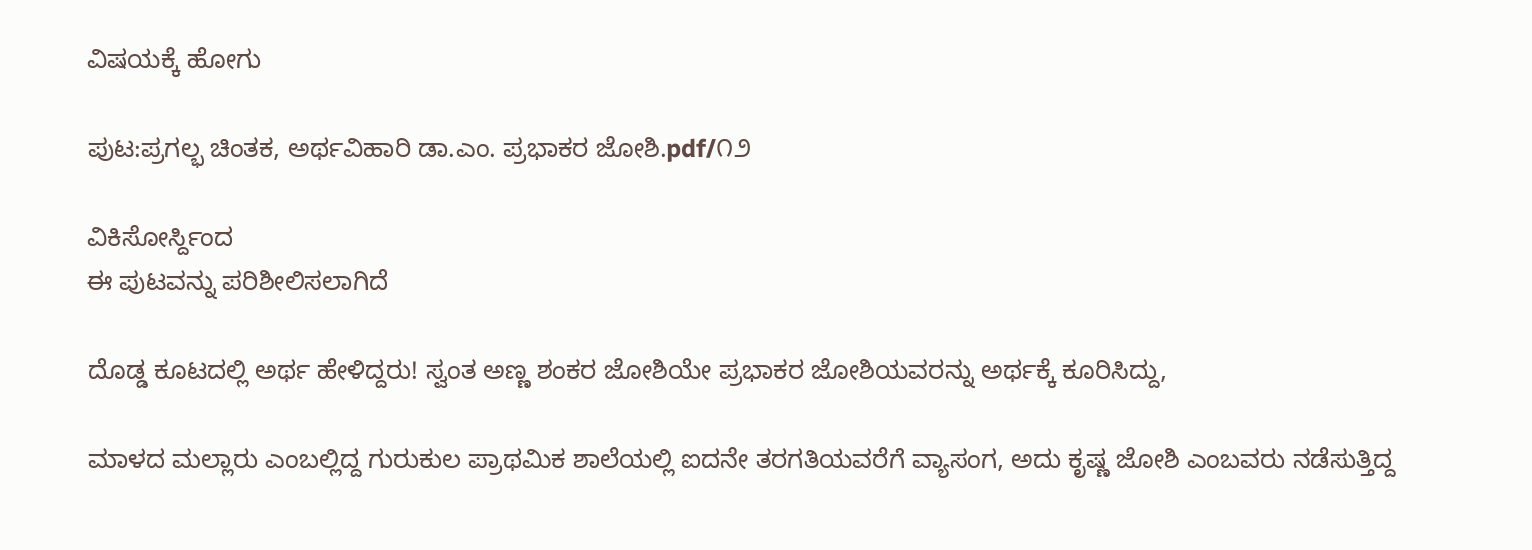ವಿಷಯಕ್ಕೆ ಹೋಗು

ಪುಟ:ಪ್ರಗಲ್ಭ ಚಿಂತಕ, ಅರ್ಥವಿಹಾರಿ ಡಾ.ಎಂ. ಪ್ರಭಾಕರ ಜೋಶಿ.pdf/೧೨

ವಿಕಿಸೋರ್ಸ್ದಿಂದ
ಈ ಪುಟವನ್ನು ಪರಿಶೀಲಿಸಲಾಗಿದೆ

ದೊಡ್ಡ ಕೂಟದಲ್ಲಿ ಅರ್ಥ ಹೇಳಿದ್ದರು! ಸ್ವಂತ ಅಣ್ಣ ಶಂಕರ ಜೋಶಿಯೇ ಪ್ರಭಾಕರ ಜೋಶಿಯವರನ್ನು ಅರ್ಥಕ್ಕೆ ಕೂರಿಸಿದ್ದು,

ಮಾಳದ ಮಲ್ಲಾರು ಎಂಬಲ್ಲಿದ್ದ ಗುರುಕುಲ ಪ್ರಾಥಮಿಕ ಶಾಲೆಯಲ್ಲಿ ಐದನೇ ತರಗತಿಯವರೆಗೆ ವ್ಯಾಸಂಗ, ಅದು ಕೃಷ್ಣ ಜೋಶಿ ಎಂಬವರು ನಡೆಸುತ್ತಿದ್ದ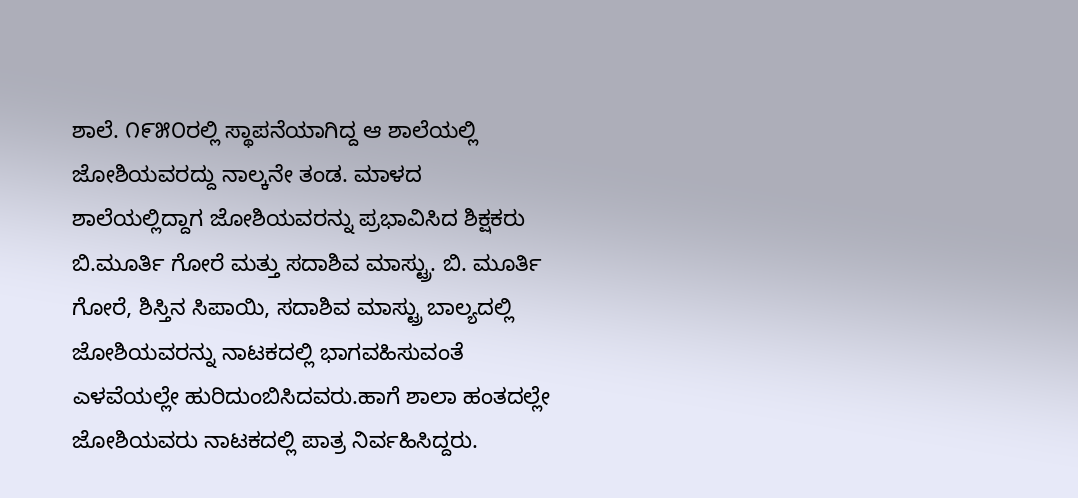ಶಾಲೆ. ೧೯೫೦ರಲ್ಲಿ ಸ್ಥಾಪನೆಯಾಗಿದ್ದ ಆ ಶಾಲೆಯಲ್ಲಿ ಜೋಶಿಯವರದ್ದು ನಾಲ್ಕನೇ ತಂಡ. ಮಾಳದ ಶಾಲೆಯಲ್ಲಿದ್ದಾಗ ಜೋಶಿಯವರನ್ನು ಪ್ರಭಾವಿಸಿದ ಶಿಕ್ಷಕರು ಬಿ.ಮೂರ್ತಿ ಗೋರೆ ಮತ್ತು ಸದಾಶಿವ ಮಾಸ್ಟ್ರು. ಬಿ. ಮೂರ್ತಿ ಗೋರೆ, ಶಿಸ್ತಿನ ಸಿಪಾಯಿ, ಸದಾಶಿವ ಮಾಸ್ಟ್ರು ಬಾಲ್ಯದಲ್ಲಿ ಜೋಶಿಯವರನ್ನು ನಾಟಕದಲ್ಲಿ ಭಾಗವಹಿಸುವಂತೆ ಎಳವೆಯಲ್ಲೇ ಹುರಿದುಂಬಿಸಿದವರು.ಹಾಗೆ ಶಾಲಾ ಹಂತದಲ್ಲೇ ಜೋಶಿಯವರು ನಾಟಕದಲ್ಲಿ ಪಾತ್ರ ನಿರ್ವಹಿಸಿದ್ದರು.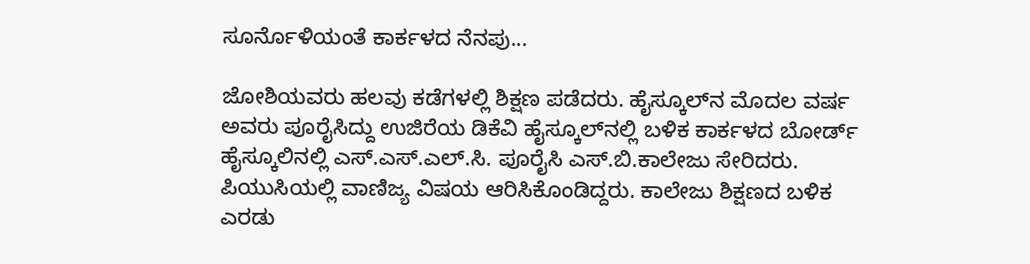ಸೂರ್ನೊಳಿಯಂತೆ ಕಾರ್ಕಳದ ನೆನಪು...

ಜೋಶಿಯವರು ಹಲವು ಕಡೆಗಳಲ್ಲಿ ಶಿಕ್ಷಣ ಪಡೆದರು. ಹೈಸ್ಕೂಲ್‌ನ ಮೊದಲ ವರ್ಷ ಅವರು ಪೂರೈಸಿದ್ದು ಉಜಿರೆಯ ಡಿಕೆವಿ ಹೈಸ್ಕೂಲ್‌ನಲ್ಲಿ ಬಳಿಕ ಕಾರ್ಕಳದ ಬೋರ್ಡ್ ಹೈಸ್ಕೂಲಿನಲ್ಲಿ ಎಸ್.ಎಸ್.ಎಲ್.ಸಿ. ಪೂರೈಸಿ ಎಸ್.ಬಿ.ಕಾಲೇಜು ಸೇರಿದರು. ಪಿಯುಸಿಯಲ್ಲಿ ವಾಣಿಜ್ಯ ವಿಷಯ ಆರಿಸಿಕೊಂಡಿದ್ದರು. ಕಾಲೇಜು ಶಿಕ್ಷಣದ ಬಳಿಕ ಎರಡು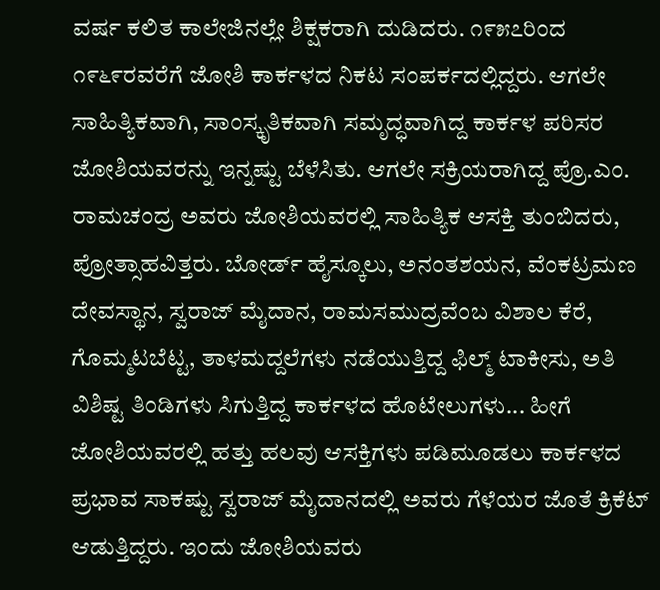ವರ್ಷ ಕಲಿತ ಕಾಲೇಜಿನಲ್ಲೇ ಶಿಕ್ಷಕರಾಗಿ ದುಡಿದರು. ೧೯೫೭ರಿಂದ ೧೯೬೯ರವರೆಗೆ ಜೋಶಿ ಕಾರ್ಕಳದ ನಿಕಟ ಸಂಪರ್ಕದಲ್ಲಿದ್ದರು. ಆಗಲೇ ಸಾಹಿತ್ಯಿಕವಾಗಿ, ಸಾಂಸ್ಕೃತಿಕವಾಗಿ ಸಮೃದ್ಧವಾಗಿದ್ದ ಕಾರ್ಕಳ ಪರಿಸರ ಜೋಶಿಯವರನ್ನು ಇನ್ನಷ್ಟು ಬೆಳೆಸಿತು. ಆಗಲೇ ಸಕ್ರಿಯರಾಗಿದ್ದ ಪ್ರೊ.ಎಂ. ರಾಮಚಂದ್ರ ಅವರು ಜೋಶಿಯವರಲ್ಲಿ ಸಾಹಿತ್ಯಿಕ ಆಸಕ್ತಿ ತುಂಬಿದರು, ಪ್ರೋತ್ಸಾಹವಿತ್ತರು. ಬೋರ್ಡ್ ಹೈಸ್ಕೂಲು, ಅನಂತಶಯನ, ವೆಂಕಟ್ರಮಣ ದೇವಸ್ಥಾನ, ಸ್ವರಾಜ್ ಮೈದಾನ, ರಾಮಸಮುದ್ರವೆಂಬ ವಿಶಾಲ ಕೆರೆ, ಗೊಮ್ಮಟಬೆಟ್ಟ, ತಾಳಮದ್ದಲೆಗಳು ನಡೆಯುತ್ತಿದ್ದ ಫಿಲ್ಮ್ ಟಾಕೀಸು, ಅತಿ ವಿಶಿಷ್ಟ ತಿಂಡಿಗಳು ಸಿಗುತ್ತಿದ್ದ ಕಾರ್ಕಳದ ಹೊಟೇಲುಗಳು... ಹೀಗೆ ಜೋಶಿಯವರಲ್ಲಿ ಹತ್ತು ಹಲವು ಆಸಕ್ತಿಗಳು ಪಡಿಮೂಡಲು ಕಾರ್ಕಳದ ಪ್ರಭಾವ ಸಾಕಷ್ಟು ಸ್ವರಾಜ್ ಮೈದಾನದಲ್ಲಿ ಅವರು ಗೆಳೆಯರ ಜೊತೆ ಕ್ರಿಕೆಟ್ ಆಡುತ್ತಿದ್ದರು. ಇಂದು ಜೋಶಿಯವರು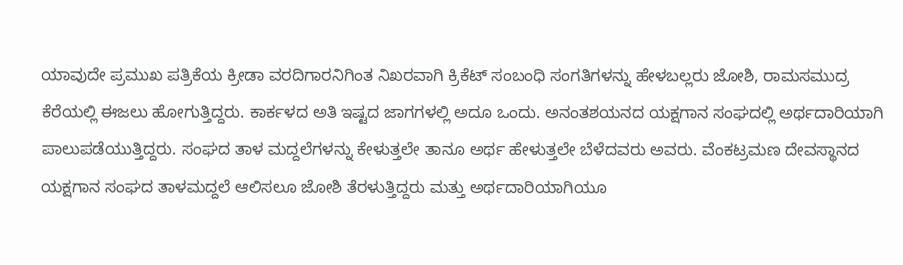ಯಾವುದೇ ಪ್ರಮುಖ ಪತ್ರಿಕೆಯ ಕ್ರೀಡಾ ವರದಿಗಾರನಿಗಿಂತ ನಿಖರವಾಗಿ ಕ್ರಿಕೆಟ್ ಸಂಬಂಧಿ ಸಂಗತಿಗಳನ್ನು ಹೇಳಬಲ್ಲರು ಜೋಶಿ, ರಾಮಸಮುದ್ರ ಕೆರೆಯಲ್ಲಿ ಈಜಲು ಹೋಗುತ್ತಿದ್ದರು. ಕಾರ್ಕಳದ ಅತಿ ಇಷ್ಟದ ಜಾಗಗಳಲ್ಲಿ ಅದೂ ಒಂದು. ಅನಂತಶಯನದ ಯಕ್ಷಗಾನ ಸಂಘದಲ್ಲಿ ಅರ್ಥದಾರಿಯಾಗಿ ಪಾಲುಪಡೆಯುತ್ತಿದ್ದರು. ಸಂಘದ ತಾಳ ಮದ್ದಲೆಗಳನ್ನು ಕೇಳುತ್ತಲೇ ತಾನೂ ಅರ್ಥ ಹೇಳುತ್ತಲೇ ಬೆಳೆದವರು ಅವರು. ವೆಂಕಟ್ರಮಣ ದೇವಸ್ಥಾನದ ಯಕ್ಷಗಾನ ಸಂಘದ ತಾಳಮದ್ದಲೆ ಆಲಿಸಲೂ ಜೋಶಿ ತೆರಳುತ್ತಿದ್ದರು ಮತ್ತು ಅರ್ಥದಾರಿಯಾಗಿಯೂ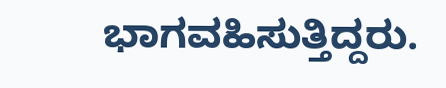ಭಾಗವಹಿಸುತ್ತಿದ್ದರು.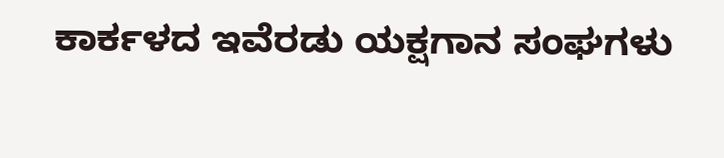ಕಾರ್ಕಳದ ಇವೆರಡು ಯಕ್ಷಗಾನ ಸಂಘಗಳು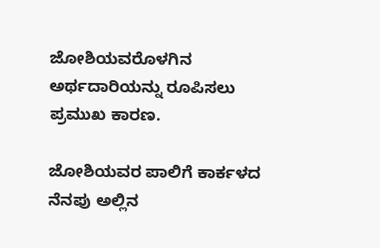ಜೋಶಿಯವರೊಳಗಿನ ಅರ್ಥದಾರಿಯನ್ನು ರೂಪಿಸಲು ಪ್ರಮುಖ ಕಾರಣ.

ಜೋಶಿಯವರ ಪಾಲಿಗೆ ಕಾರ್ಕಳದ ನೆನಪು ಅಲ್ಲಿನ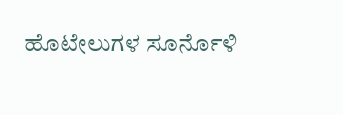ಹೊಟೇಲುಗಳ ಸೂರ್ನೊಳಿ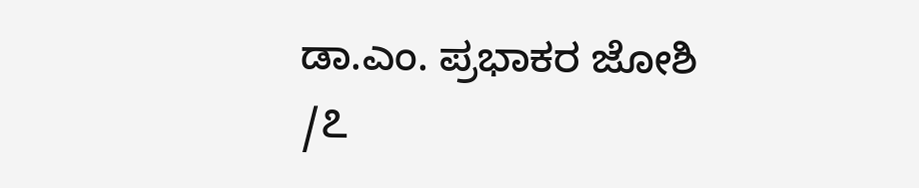ಡಾ.ಎಂ. ಪ್ರಭಾಕರ ಜೋಶಿ /೭